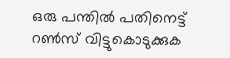ഒരു പന്തില്‍ പതിനെട്ട് റണ്‍സ് വിട്ടുകൊടുക്കുക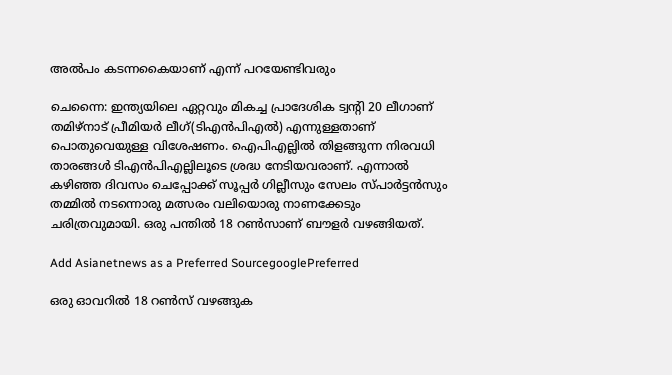അല്‍പം കടന്നകൈയാണ് എന്ന് പറയേണ്ടിവരും

ചെന്നൈ: ഇന്ത്യയിലെ ഏറ്റവും മികച്ച പ്രാദേശിക ട്വന്‍റി 20 ലീഗാണ് തമിഴ്‌നാട് പ്രീമിയര്‍ ലീഗ്(ടിഎന്‍പിഎല്‍) എന്നുള്ളതാണ് പൊതുവെയുള്ള വിശേഷണം. ഐപിഎല്ലില്‍ തിളങ്ങുന്ന നിരവധി താരങ്ങള്‍ ടിഎന്‍പിഎല്ലിലൂടെ ശ്രദ്ധ നേടിയവരാണ്. എന്നാല്‍ കഴിഞ്ഞ ദിവസം ചെപ്പോക്ക് സൂപ്പര്‍ ഗില്ലീസും സേലം സ്‌പാര്‍ട്ടന്‍സും തമ്മില്‍ നടന്നൊരു മത്സരം വലിയൊരു നാണക്കേടും ചരിത്രവുമായി. ഒരു പന്തില്‍ 18 റണ്‍സാണ് ബൗളര്‍ വഴങ്ങിയത്.

Add Asianetnews as a Preferred SourcegooglePreferred

ഒരു ഓവറില്‍ 18 റണ്‍സ് വഴങ്ങുക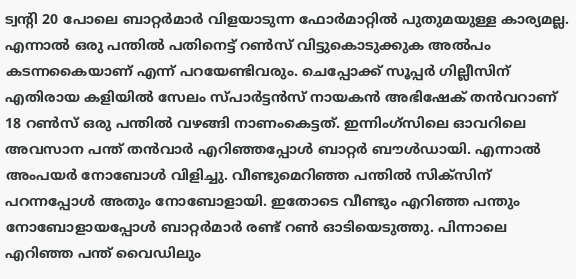ട്വന്‍റി 20 പോലെ ബാറ്റര്‍മാര്‍ വിളയാടുന്ന ഫോര്‍മാറ്റില്‍ പുതുമയുള്ള കാര്യമല്ല. എന്നാല്‍ ഒരു പന്തില്‍ പതിനെട്ട് റണ്‍സ് വിട്ടുകൊടുക്കുക അല്‍പം കടന്നകൈയാണ് എന്ന് പറയേണ്ടിവരും. ചെപ്പോക്ക് സൂപ്പര്‍ ഗില്ലീസിന് എതിരായ കളിയില്‍ സേലം സ്‌പാര്‍ട്ടന്‍സ് നായകന്‍ അഭിഷേക് തന്‍വറാണ് 18 റണ്‍സ് ഒരു പന്തില്‍ വഴങ്ങി നാണംകെട്ടത്. ഇന്നിംഗ്‌സിലെ ഓവറിലെ അവസാന പന്ത് തന്‍വാര്‍ എറിഞ്ഞപ്പോള്‍ ബാറ്റര്‍ ബൗള്‍ഡായി. എന്നാല്‍ അംപയര്‍ നോബോള്‍ വിളിച്ചു. വീണ്ടുമെറിഞ്ഞ പന്തില്‍ സിക്‌സിന് പറന്നപ്പോള്‍ അതും നോബോളായി. ഇതോടെ വീണ്ടും എറിഞ്ഞ പന്തും നോബോളായപ്പോള്‍ ബാറ്റര്‍മാര്‍ രണ്ട് റണ്‍ ഓടിയെടുത്തു. പിന്നാലെ എറിഞ്ഞ പന്ത് വൈഡിലും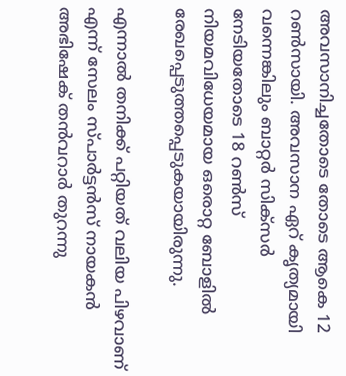അവസാനിച്ചതോടെ തോടെ ആകെ 12 റണ്‍സായി. അവസാന ഏറ് കൃത്യമായി വന്നെങ്കിലും ബാറ്റര്‍ സിക്‌സര്‍ നേടിയതോടെ 18 റണ്‍സ് നിയമവിധേയമായ ഒരൊറ്റ ബോളില്‍ രേഖപ്പെടുത്തപ്പെടുകയായിരുന്നു.

എന്നാല്‍ തനിക്ക് പറ്റിയത് വലിയ പിഴവാണ് എന്ന് സേലം സ്‌പാര്‍ട്ടന്‍സ് നായകന്‍ അഭിഷേക് തന്‍വറാര്‍ തുറന്നു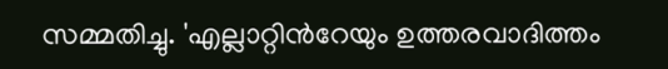സമ്മതിച്ചു. 'എല്ലാറ്റിന്‍റേയും ഉത്തരവാദിത്തം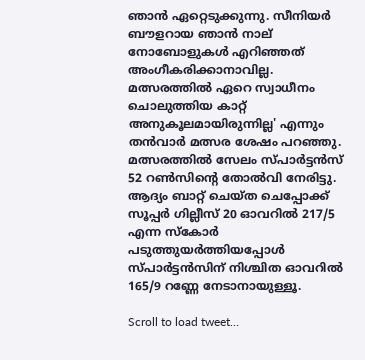ഞാന്‍ ഏറ്റെടുക്കുന്നു. സീനിയര്‍ ബൗളറായ ഞാന്‍ നാല് നോബോളുകള്‍ എറിഞ്ഞത് അംഗീകരിക്കാനാവില്ല. മത്സരത്തില്‍ ഏറെ സ്വാധീനം ചൊലുത്തിയ കാറ്റ് അനുകൂലമായിരുന്നില്ല' എന്നും തന്‍വാര്‍ മത്സര ശേഷം പറഞ്ഞു. മത്സരത്തില്‍ സേലം സ്‌പാര്‍ട്ടന്‍സ് 52 റണ്‍സിന്‍റെ തോല്‍വി നേരിട്ടു. ആദ്യം ബാറ്റ് ചെയ്‌ത ചെപ്പോക്ക് സൂപ്പര്‍ ഗില്ലീസ് 20 ഓവറില്‍ 217/5 എന്ന സ്കോര്‍ പടുത്തുയര്‍ത്തിയപ്പോള്‍ സ്‌പാര്‍ട്ടന്‍സിന് നിശ്ചിത ഓവറില്‍ 165/9 റണ്ണേ നേടാനായുള്ളൂ.

Scroll to load tweet…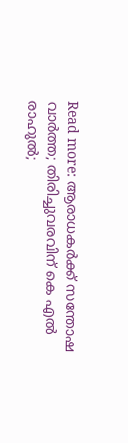Read more: ആരാധകര്‍ക്ക് സന്തോഷ വാര്‍ത്ത; തിരിച്ചുവരവിന് കെ എല്‍ രാഹുല്‍;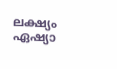ലക്ഷ്യം ഏഷ്യാ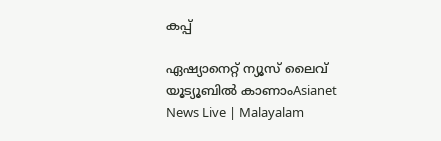കപ്പ്

ഏഷ്യാനെറ്റ് ന്യൂസ് ലൈവ് യൂട്യൂബിൽ കാണാംAsianet News Live | Malayalam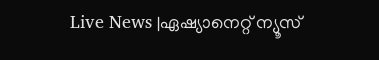Live News |ഏഷ്യാനെറ്റ് ന്യൂസ്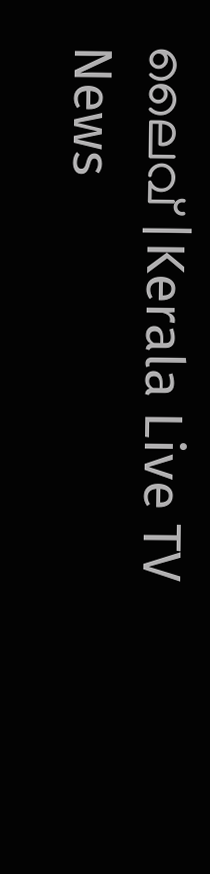ലൈവ് |Kerala Live TV News